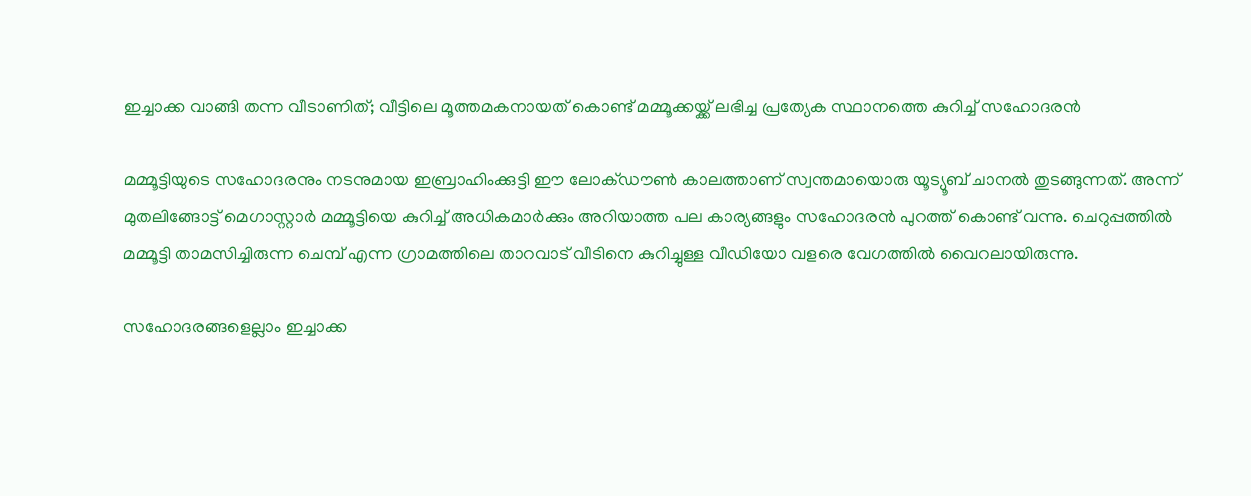ഇച്ചാക്ക വാങ്ങി തന്ന വീടാണിത്; വീട്ടിലെ മൂത്തമകനായത് കൊണ്ട് മമ്മൂക്കയ്ക്ക് ലഭിച്ച പ്രത്യേക സ്ഥാനത്തെ കുറിച്ച് സഹോദരന്‍

മമ്മൂട്ടിയുടെ സഹോദരനും നടനുമായ ഇബ്രാഹിംക്കുട്ടി ഈ ലോക്ഡൗണ്‍ കാലത്താണ് സ്വന്തമായൊരു യൂട്യൂബ് ചാനല്‍ തുടങ്ങുന്നത്. അന്ന് മുതലിങ്ങോട്ട് മെഗാസ്റ്റാര്‍ മമ്മൂട്ടിയെ കുറിച്ച് അധികമാര്‍ക്കും അറിയാത്ത പല കാര്യങ്ങളും സഹോദരന്‍ പുറത്ത് കൊണ്ട് വന്നു. ചെറുപ്പത്തില്‍ മമ്മൂട്ടി താമസിച്ചിരുന്ന ചെമ്പ് എന്ന ഗ്രാമത്തിലെ താറവാട് വീടിനെ കുറിച്ചുള്ള വീഡിയോ വളരെ വേഗത്തില്‍ വൈറലായിരുന്നു.

സഹോദരങ്ങളെല്ലാം ഇച്ചാക്ക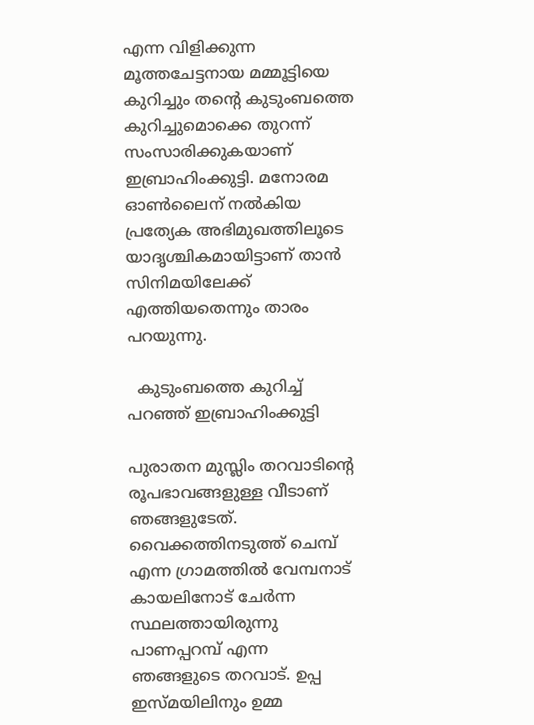എന്ന വിളിക്കുന്ന മൂത്തചേട്ടനായ മമ്മൂട്ടിയെ കുറിച്ചും തന്റെ കുടുംബത്തെ കുറിച്ചുമൊക്കെ തുറന്ന് സംസാരിക്കുകയാണ് ഇബ്രാഹിംക്കുട്ടി. മനോരമ ഓണ്‍ലൈന് നല്‍കിയ പ്രത്യേക അഭിമുഖത്തിലൂടെ യാദൃശ്ചികമായിട്ടാണ് താന്‍ സിനിമയിലേക്ക് എത്തിയതെന്നും താരം പറയുന്നു.

  കുടുംബത്തെ കുറിച്ച് പറഞ്ഞ് ഇബ്രാഹിംക്കുട്ടി

പുരാതന മുസ്ലിം തറവാടിന്റെ രൂപഭാവങ്ങളുള്ള വീടാണ് ഞങ്ങളുടേത്. വൈക്കത്തിനടുത്ത് ചെമ്പ് എന്ന ഗ്രാമത്തില്‍ വേമ്പനാട് കായലിനോട് ചേര്‍ന്ന സ്ഥലത്തായിരുന്നു പാണപ്പറമ്പ് എന്ന ഞങ്ങളുടെ തറവാട്. ഉപ്പ ഇസ്മയിലിനും ഉമ്മ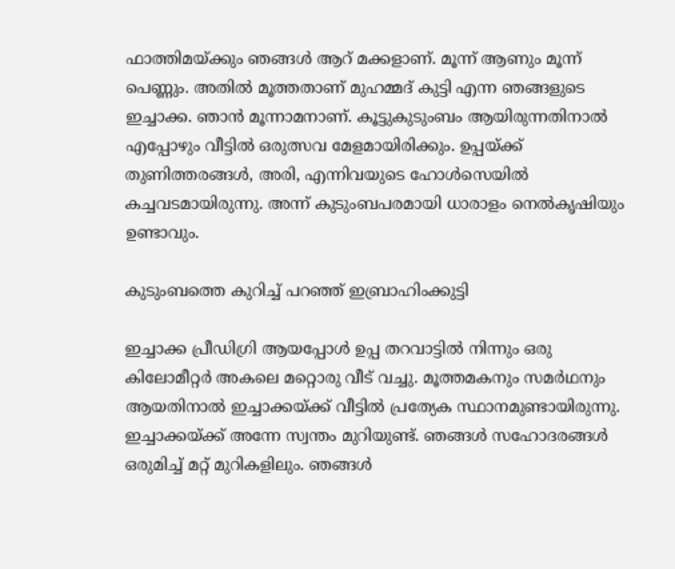ഫാത്തിമയ്ക്കും ഞങ്ങള്‍ ആറ് മക്കളാണ്. മൂന്ന് ആണും മൂന്ന് പെണ്ണും. അതില്‍ മൂത്തതാണ് മുഹമ്മദ് കുട്ടി എന്ന ഞങ്ങളുടെ ഇച്ചാക്ക. ഞാന്‍ മൂന്നാമനാണ്. കൂട്ടുകുടുംബം ആയിരുന്നതിനാല്‍ എപ്പോഴും വീട്ടില്‍ ഒരുത്സവ മേളമായിരിക്കും. ഉപ്പയ്ക്ക് തുണിത്തരങ്ങള്‍, അരി, എന്നിവയുടെ ഹോള്‍സെയില്‍ കച്ചവടമായിരുന്നു. അന്ന് കുടുംബപരമായി ധാരാളം നെല്‍കൃഷിയും ഉണ്ടാവും.

കുടുംബത്തെ കുറിച്ച് പറഞ്ഞ് ഇബ്രാഹിംക്കുട്ടി

ഇച്ചാക്ക പ്രീഡിഗ്രി ആയപ്പോള്‍ ഉപ്പ തറവാട്ടില്‍ നിന്നും ഒരു കിലോമീറ്റര്‍ അകലെ മറ്റൊരു വീട് വച്ചു. മൂത്തമകനും സമര്‍ഥനും ആയതിനാല്‍ ഇച്ചാക്കയ്ക്ക് വീട്ടില്‍ പ്രത്യേക സ്ഥാനമുണ്ടായിരുന്നു. ഇച്ചാക്കയ്ക്ക് അന്നേ സ്വന്തം മുറിയുണ്ട്. ഞങ്ങള്‍ സഹോദരങ്ങള്‍ ഒരുമിച്ച് മറ്റ് മുറികളിലും. ഞങ്ങള്‍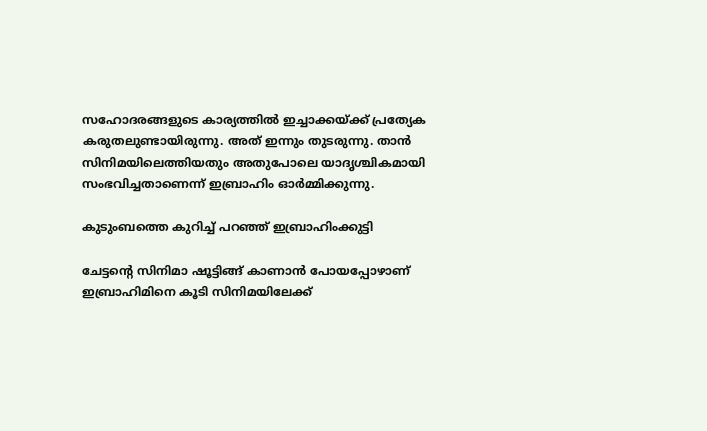സഹോദരങ്ങളുടെ കാര്യത്തില്‍ ഇച്ചാക്കയ്ക്ക് പ്രത്യേക കരുതലുണ്ടായിരുന്നു. അത് ഇന്നും തുടരുന്നു. താന്‍ സിനിമയിലെത്തിയതും അതുപോലെ യാദൃശ്ചികമായി സംഭവിച്ചതാണെന്ന് ഇബ്രാഹിം ഓര്‍മ്മിക്കുന്നു.

കുടുംബത്തെ കുറിച്ച് പറഞ്ഞ് ഇബ്രാഹിംക്കുട്ടി

ചേട്ടന്റെ സിനിമാ ഷൂട്ടിങ്ങ് കാണാന്‍ പോയപ്പോഴാണ് ഇബ്രാഹിമിനെ കൂടി സിനിമയിലേക്ക്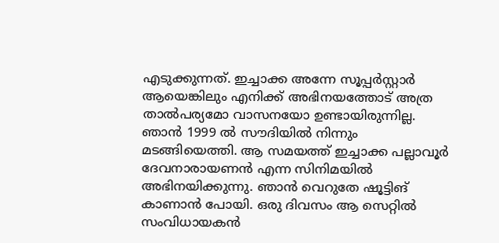എടുക്കുന്നത്. ഇച്ചാക്ക അന്നേ സൂപ്പര്‍സ്റ്റാര്‍ ആയെങ്കിലും എനിക്ക് അഭിനയത്തോട് അത്ര താല്‍പര്യമോ വാസനയോ ഉണ്ടായിരുന്നില്ല. ഞാന്‍ 1999 ല്‍ സൗദിയില്‍ നിന്നും മടങ്ങിയെത്തി. ആ സമയത്ത് ഇച്ചാക്ക പല്ലാവൂര്‍ ദേവനാരായണന്‍ എന്ന സിനിമയില്‍ അഭിനയിക്കുന്നു. ഞാന്‍ വെറുതേ ഷൂട്ടിങ് കാണാന്‍ പോയി. ഒരു ദിവസം ആ സെറ്റില്‍ സംവിധായകന്‍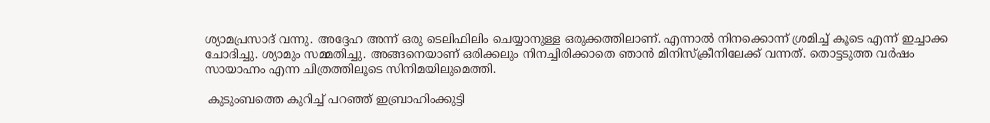ശ്യാമപ്രസാദ് വന്നു. അദ്ദേഹ അന്ന് ഒരു ടെലിഫിലിം ചെയ്യാനുള്ള ഒരുക്കത്തിലാണ്. എന്നാല്‍ നിനക്കൊന്ന് ശ്രമിച്ച് കൂടെ എന്ന് ഇച്ചാക്ക ചോദിച്ചു. ശ്യാമും സമ്മതിച്ചു. അങ്ങനെയാണ് ഒരിക്കലും നിനച്ചിരിക്കാതെ ഞാന്‍ മിനിസ്‌ക്രീനിലേക്ക് വന്നത്. തൊട്ടടുത്ത വര്‍ഷം സായാഹ്നം എന്ന ചിത്രത്തിലൂടെ സിനിമയിലുമെത്തി.

 കുടുംബത്തെ കുറിച്ച് പറഞ്ഞ് ഇബ്രാഹിംക്കുട്ടി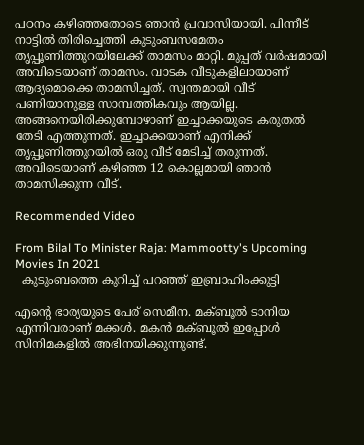പഠനം കഴിഞ്ഞതോടെ ഞാന്‍ പ്രവാസിയായി. പിന്നീട് നാട്ടില്‍ തിരിച്ചെത്തി കുടുംബസമേതം തൃപ്പൂണിത്തുറയിലേക്ക് താമസം മാറ്റി. മുപ്പത് വര്‍ഷമായി അവിടെയാണ് താമസം. വാടക വീടുകളിലായാണ് ആദ്യമൊക്കെ താമസിച്ചത്. സ്വന്തമായി വീട് പണിയാനുള്ള സാമ്പത്തികവും ആയില്ല. അങ്ങനെയിരിക്കുമ്പോഴാണ് ഇച്ചാക്കയുടെ കരുതല്‍ തേടി എത്തുന്നത്. ഇച്ചാക്കയാണ് എനിക്ക് തൃപ്പൂണിത്തുറയില്‍ ഒരു വീട് മേടിച്ച് തരുന്നത്. അവിടെയാണ് കഴിഞ്ഞ 12 കൊല്ലമായി ഞാന്‍ താമസിക്കുന്ന വീട്.

Recommended Video

From Bilal To Minister Raja: Mammootty's Upcoming Movies In 2021
  കുടുംബത്തെ കുറിച്ച് പറഞ്ഞ് ഇബ്രാഹിംക്കുട്ടി

എന്റെ ഭാര്യയുടെ പേര് സെമീന. മക്ബൂല്‍ ടാനിയ എന്നിവരാണ് മക്കള്‍. മകന്‍ മക്ബൂല്‍ ഇപ്പോള്‍ സിനിമകളില്‍ അഭിനയിക്കുന്നുണ്ട്.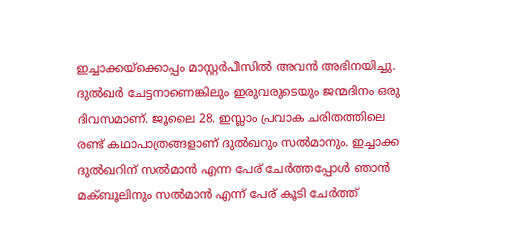ഇച്ചാക്കയ്‌ക്കൊപ്പം മാസ്റ്റര്‍പീസില്‍ അവന്‍ അഭിനയിച്ചു. ദുല്‍ഖര്‍ ചേട്ടനാണെങ്കിലും ഇരുവരുടെയും ജന്മദിനം ഒരു ദിവസമാണ്. ജൂലൈ 28. ഇസ്ലാം പ്രവാക ചരിതത്തിലെ രണ്ട് കഥാപാത്രങ്ങളാണ് ദുല്‍ഖറും സല്‍മാനും. ഇച്ചാക്ക ദുല്‍ഖറിന് സല്‍മാന്‍ എന്ന പേര് ചേര്‍ത്തപ്പോള്‍ ഞാന്‍ മക്ബൂലിനും സല്‍മാന്‍ എന്ന് പേര് കൂടി ചേര്‍ത്ത്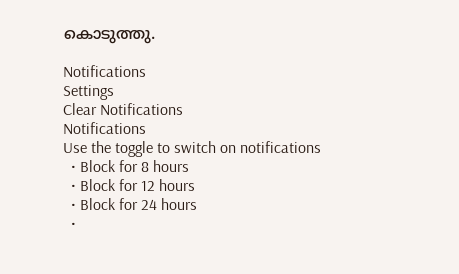കൊടുത്തു.

Notifications
Settings
Clear Notifications
Notifications
Use the toggle to switch on notifications
  • Block for 8 hours
  • Block for 12 hours
  • Block for 24 hours
  •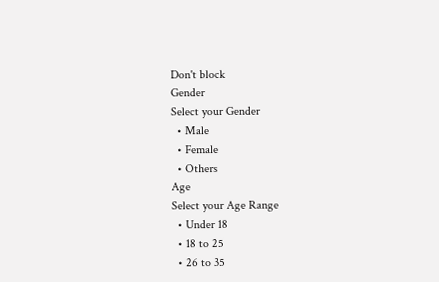Don't block
Gender
Select your Gender
  • Male
  • Female
  • Others
Age
Select your Age Range
  • Under 18
  • 18 to 25
  • 26 to 35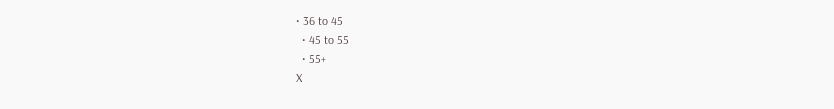• 36 to 45
  • 45 to 55
  • 55+
X